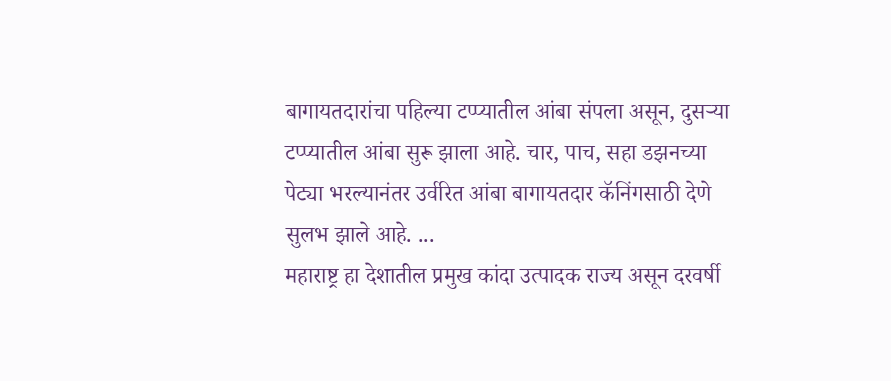बागायतदारांचा पहिल्या टप्प्यातील आंबा संपला असून, दुसऱ्या टप्प्यातील आंबा सुरू झाला आहे. चार, पाच, सहा डझनच्या पेट्या भरल्यानंतर उर्वरित आंबा बागायतदार कॅनिंगसाठी देणे सुलभ झाले आहे. ...
महाराष्ट्र हा देशातील प्रमुख कांदा उत्पादक राज्य असून दरवर्षी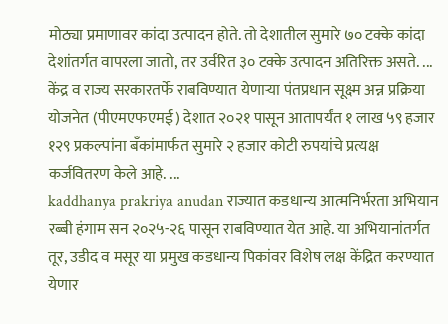मोठ्या प्रमाणावर कांदा उत्पादन होते. तो देशातील सुमारे ७० टक्के कांदा देशांतर्गत वापरला जातो, तर उर्वरित ३० टक्के उत्पादन अतिरिक्त असते. ...
केंद्र व राज्य सरकारतर्फे राबविण्यात येणाऱ्या पंतप्रधान सूक्ष्म अन्न प्रक्रिया योजनेत (पीएमएफएमई) देशात २०२१ पासून आतापर्यंत १ लाख ५९ हजार १२९ प्रकल्पांना बँकांमार्फत सुमारे २ हजार कोटी रुपयांचे प्रत्यक्ष कर्जवितरण केले आहे. ...
kaddhanya prakriya anudan राज्यात कडधान्य आत्मनिर्भरता अभियान रब्बी हंगाम सन २०२५-२६ पासून राबविण्यात येत आहे. या अभियानांतर्गत तूर, उडीद व मसूर या प्रमुख कडधान्य पिकांवर विशेष लक्ष केंद्रित करण्यात येणार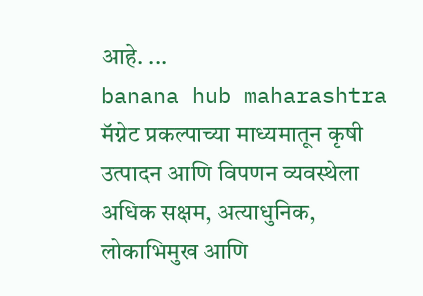आहे. ...
banana hub maharashtra मॅग्नेट प्रकल्पाच्या माध्यमातून कृषी उत्पादन आणि विपणन व्यवस्थेला अधिक सक्षम, अत्याधुनिक, लोकाभिमुख आणि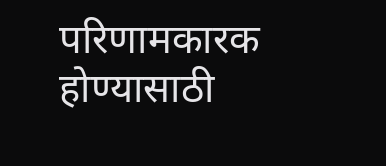परिणामकारक होण्यासाठी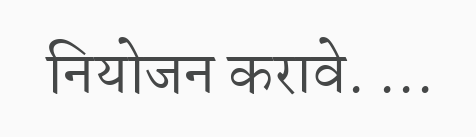नियोजन करावे. ...